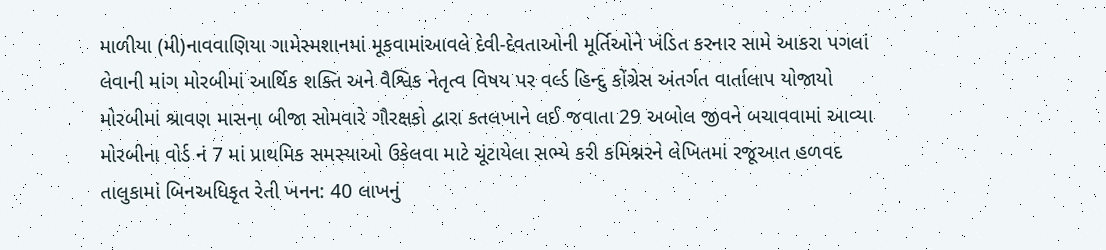માળીયા (મી)નાવવાણિયા ગામેસ્મશાનમાં મૂકવામાંઆવલે દેવી-દેવતાઓની મૂર્તિઓને ખંડિત કરનાર સામે આકરા પગલાં લેવાની માંગ મોરબીમાં આર્થિક શક્તિ અને વૈશ્વિક નેતૃત્વ વિષય પર વર્લ્ડ હિન્દુ કોંગ્રેસ અંતર્ગત વાર્તાલાપ યોજાયો મોરબીમાં શ્રાવણ માસના બીજા સોમવારે ગૌરક્ષકો દ્વારા કતલખાને લઈ જવાતા 29 અબોલ જીવને બચાવવામાં આવ્યા મોરબીના વોર્ડ નં 7 માં પ્રાથમિક સમસ્યાઓ ઉકેલવા માટે ચૂંટાયેલા સભ્યે કરી કમિશ્નરને લેખિતમાં રજૂઆત હળવદ તાલુકામાં બિનઅધિકૃત રેતી ખનન: 40 લાખનું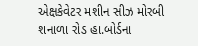એક્ષકેવેટર મશીન સીઝ મોરબી શનાળા રોડ હા.બોર્ડના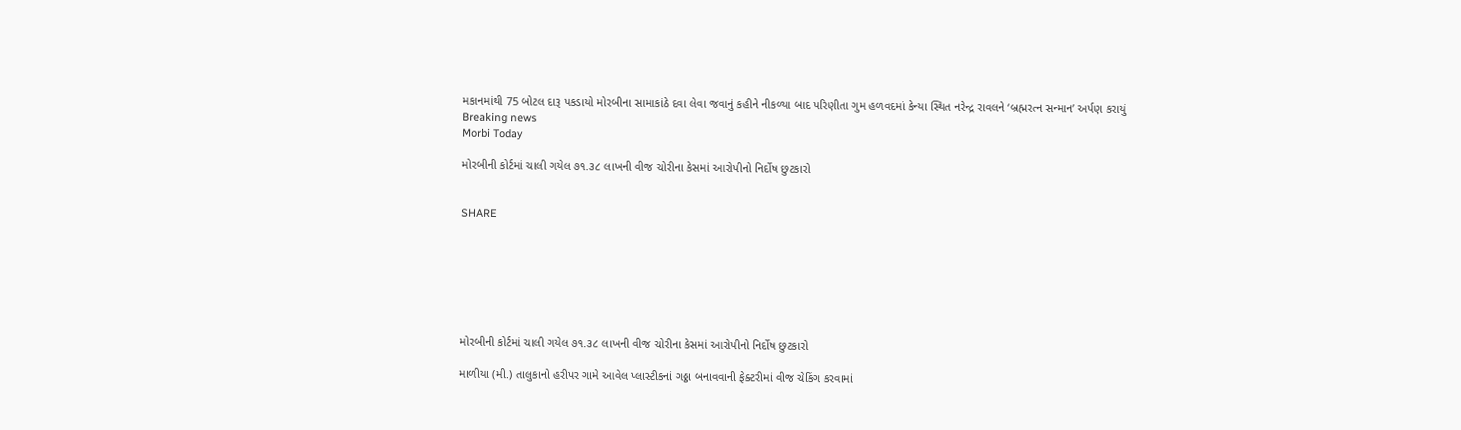મકાનમાંથી 75 બોટલ દારૂ પકડાયો મોરબીના સામાકાંઠે દવા લેવા જવાનું કહીને નીકળ્યા બાદ પરિણીતા ગુમ હળવદમાં કેન્યા સ્થિત નરેન્દ્ર રાવલને ‘બ્રહ્મરત્ન સન્માન’ અર્પણ કરાયું
Breaking news
Morbi Today

મોરબીની કોર્ટમાં ચાલી ગયેલ ૭૧.૩૮ લાખની વીજ ચોરીના કેસમાં આરોપીનો નિર્દોષ છુટકારો


SHARE







મોરબીની કોર્ટમાં ચાલી ગયેલ ૭૧.૩૮ લાખની વીજ ચોરીના કેસમાં આરોપીનો નિર્દોષ છુટકારો

માળીયા (મી.) તાલુકાનો હરીપર ગામે આવેલ પ્લાસ્ટીકનાં ગઠ્ઠા બનાવવાની ફેક્ટરીમાં વીજ ચેકિંગ કરવામાં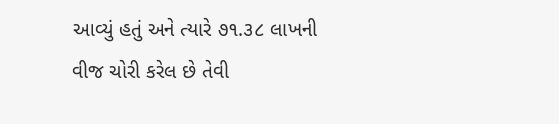આવ્યું હતું અને ત્યારે ૭૧.૩૮ લાખની વીજ ચોરી કરેલ છે તેવી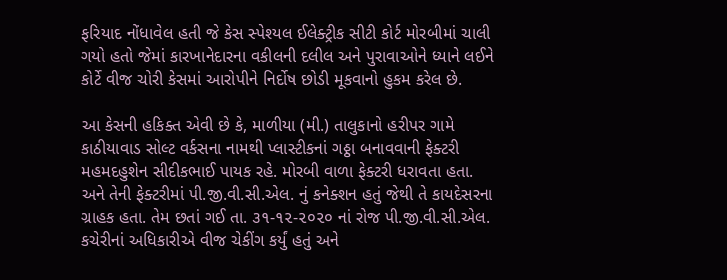ફરિયાદ નોંધાવેલ હતી જે કેસ સ્પેશ્યલ ઈલેક્ટ્રીક સીટી કોર્ટ મોરબીમાં ચાલી ગયો હતો જેમાં કારખાનેદારના વકીલની દલીલ અને પુરાવાઓને ધ્યાને લઈને કોર્ટે વીજ ચોરી કેસમાં આરોપીને નિર્દોષ છોડી મૂકવાનો હુકમ કરેલ છે.

આ કેસની હકિક્ત એવી છે કે, માળીયા (મી.) તાલુકાનો હરીપર ગામે કાઠીયાવાડ સોલ્ટ વર્કસના નામથી પ્લાસ્ટીકનાં ગઠ્ઠા બનાવવાની ફેક્ટરી મહમદહુશેન સીદીકભાઈ પાયક રહે. મોરબી વાળા ફેક્ટરી ધરાવતા હતા. અને તેની ફેક્ટરીમાં પી.જી.વી.સી.એલ. નું કનેક્શન હતું જેથી તે કાયદેસરના ગ્રાહક હતા. તેમ છતાં ગઈ તા. ૩૧-૧૨-૨૦૨૦ નાં રોજ પી.જી.વી.સી.એલ. કચેરીનાં અધિકારીએ વીજ ચેકીંગ કર્યું હતું અને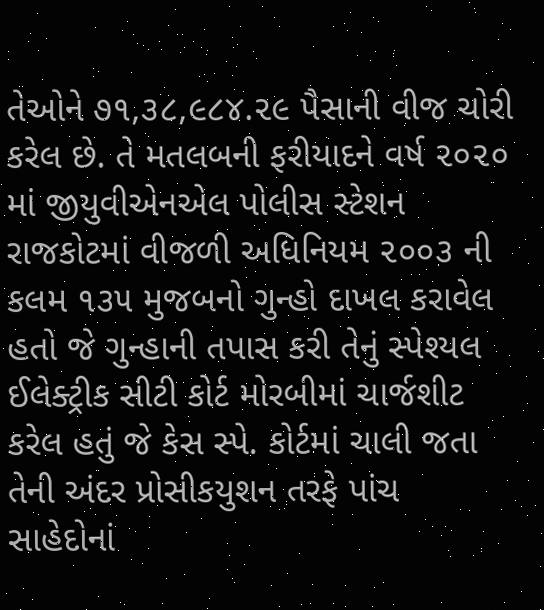તેઓને ૭૧,૩૮,૯૮૪.૨૯ પૈસાની વીજ ચોરી કરેલ છે. તે મતલબની ફરીયાદને વર્ષ ૨૦૨૦ માં જીયુવીએનએલ પોલીસ સ્ટેશન રાજકોટમાં વીજળી અધિનિયમ ૨૦૦૩ ની કલમ ૧૩૫ મુજબનો ગુન્હો દાખલ કરાવેલ હતો જે ગુન્હાની તપાસ કરી તેનું સ્પેશ્યલ ઈલેક્ટ્રીક સીટી કોર્ટ મોરબીમાં ચાર્જશીટ કરેલ હતું જે કેસ સ્પે. કોર્ટમાં ચાલી જતા તેની અંદર પ્રોસીકયુશન તરફે પાંચ સાહેદોનાં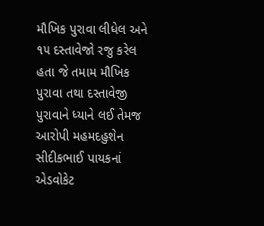મૌખિક પુરાવા લીધેલ અને ૧૫ દસ્તાવેજો રજુ કરેલ હતા જે તમામ મૌખિક પુરાવા તથા દસ્તાવેજી પુરાવાને ધ્યાને લઈ તેમજ આરોપી મહમદહુશેન સીદીકભાઈ પાયકનાં એડવોકેટ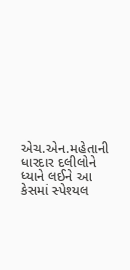એચ.એન.મહેતાની ધારદાર દલીલોને ધ્યાને લઈને આ કેસમાં સ્પેશ્યલ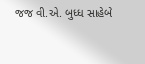જજ વી.એ. બુધ્ધ સાહેબે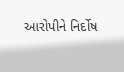આરોપીને નિર્દોષ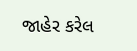જાહેર કરેલ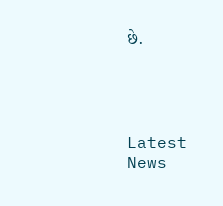છે.




Latest News